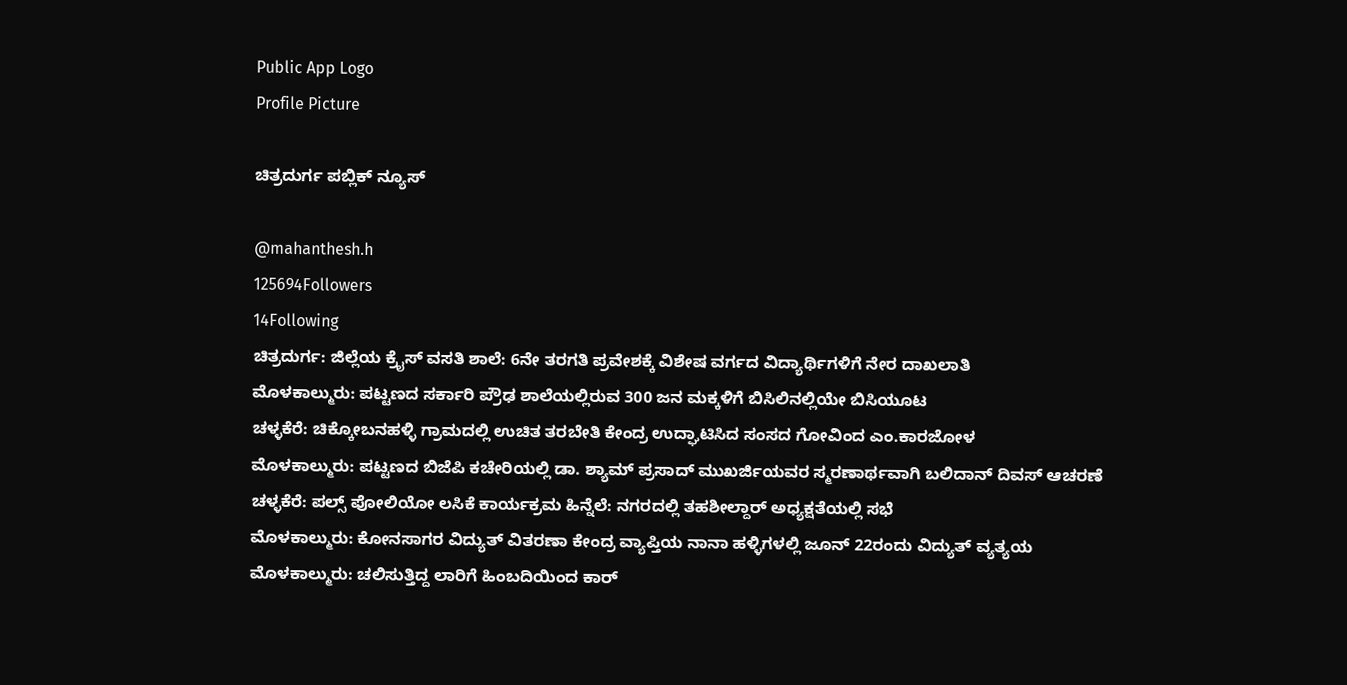Public App Logo
Profile Picture

ಚಿತ್ರದುರ್ಗ ಪಬ್ಲಿಕ್ ನ್ಯೂಸ್

@mahanthesh.h
125694Followers
14Following
ಚಿತ್ರದುರ್ಗ: ಜಿಲ್ಲೆಯ ಕ್ರೈಸ್ ವಸತಿ ಶಾಲೆ: 6ನೇ ತರಗತಿ ಪ್ರವೇಶಕ್ಕೆ ವಿಶೇಷ ವರ್ಗದ ವಿದ್ಯಾರ್ಥಿಗಳಿಗೆ ನೇರ ದಾಖಲಾತಿ
ಮೊಳಕಾಲ್ಮುರು: ಪಟ್ಟಣದ ಸರ್ಕಾರಿ ಪ್ರೌಢ ಶಾಲೆಯಲ್ಲಿರುವ 300 ಜನ ಮಕ್ಕಳಿಗೆ ಬಿಸಿಲಿನಲ್ಲಿಯೇ ಬಿಸಿಯೂಟ
ಚಳ್ಳಕೆರೆ: ಚಿಕ್ಕೋಬನಹಳ್ಳಿ ಗ್ರಾಮದಲ್ಲಿ ಉಚಿತ ತರಬೇತಿ ಕೇಂದ್ರ ಉದ್ಘಾಟಿಸಿದ ಸಂಸದ ಗೋವಿಂದ ಎಂ.ಕಾರಜೋಳ
ಮೊಳಕಾಲ್ಮುರು: ಪಟ್ಟಣದ ಬಿಜೆಪಿ ಕಚೇರಿಯಲ್ಲಿ ಡಾ. ಶ್ಯಾಮ್ ಪ್ರಸಾದ್ ಮುಖರ್ಜಿಯವರ ಸ್ಮರಣಾರ್ಥವಾಗಿ ಬಲಿದಾನ್ ದಿವಸ್ ಆಚರಣೆ
ಚಳ್ಳಕೆರೆ: ಪಲ್ಸ್ ಪೋಲಿಯೋ ಲಸಿಕೆ ಕಾರ್ಯಕ್ರಮ ಹಿನ್ನೆಲೆ: ನಗರದಲ್ಲಿ ತಹಶೀಲ್ದಾರ್ ಅಧ್ಯಕ್ಷತೆಯಲ್ಲಿ ಸಭೆ
ಮೊಳಕಾಲ್ಮುರು: ಕೋನಸಾಗರ ವಿದ್ಯುತ್ ವಿತರಣಾ ಕೇಂದ್ರ ವ್ಯಾಪ್ತಿಯ ನಾನಾ ಹಳ್ಳಿಗಳಲ್ಲಿ ಜೂನ್ 22ರಂದು ವಿದ್ಯುತ್ ವ್ಯತ್ಯಯ
ಮೊಳಕಾಲ್ಮುರು: ಚಲಿಸುತ್ತಿದ್ದ ಲಾರಿಗೆ ಹಿಂಬದಿಯಿಂದ ಕಾರ್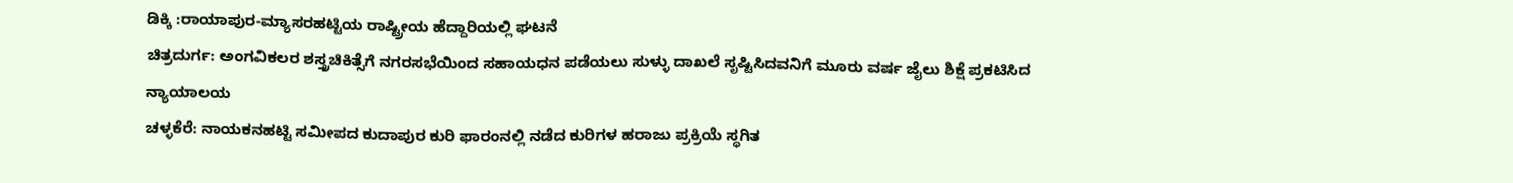ಡಿಕ್ಕಿ :ರಾಯಾಪುರ-ಮ್ಯಾಸರಹಟ್ಟಿಯ ರಾಷ್ಟ್ರೀಯ ಹೆದ್ದಾರಿಯಲ್ಲಿ ಘಟನೆ
ಚಿತ್ರದುರ್ಗ: ಅಂಗವಿಕಲರ ಶಸ್ತ್ರಚಿಕಿತ್ಸೆಗೆ ನಗರಸಭೆಯಿಂದ ಸಹಾಯಧನ ಪಡೆಯಲು ಸುಳ್ಳು ದಾಖಲೆ ಸೃಷ್ಟಿಸಿದವನಿಗೆ ಮೂರು ವರ್ಷ ಜೈಲು ಶಿಕ್ಷೆ ಪ್ರಕಟಿಸಿದ ನ್ಯಾಯಾಲಯ
ಚಳ್ಳಕೆರೆ: ನಾಯಕನಹಟ್ಟಿ ಸಮೀಪದ ಕುದಾಪುರ ಕುರಿ ಫಾರಂನಲ್ಲಿ ನಡೆದ ಕುರಿಗಳ ಹರಾಜು ಪ್ರಕ್ರಿಯೆ ಸ್ಥಗಿತ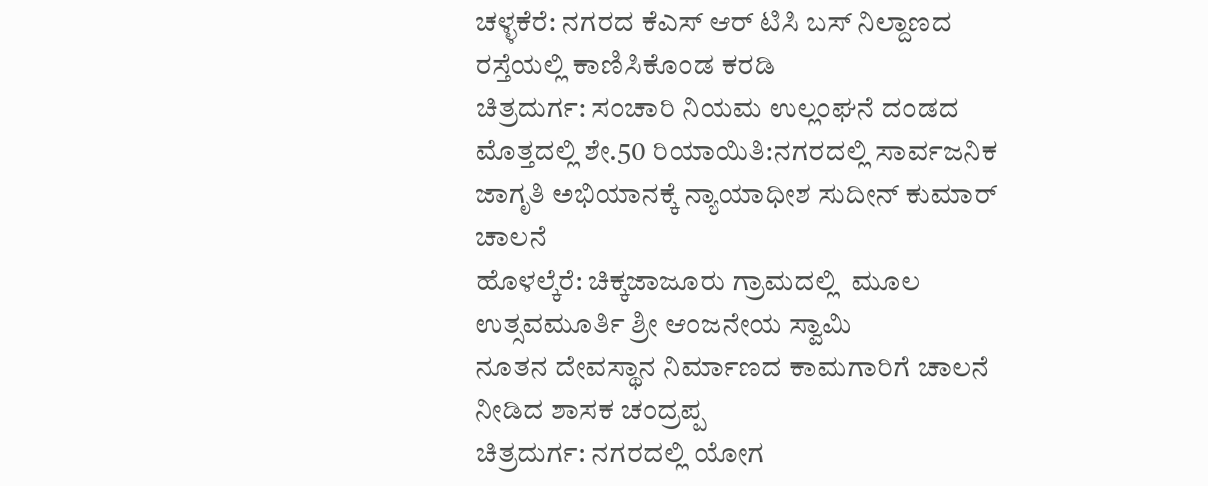ಚಳ್ಳಕೆರೆ: ನಗರದ ಕೆಎಸ್ ಆರ್ ಟಿಸಿ ಬಸ್ ನಿಲ್ದಾಣದ ರಸ್ತೆಯಲ್ಲಿ ಕಾಣಿಸಿಕೊಂಡ ಕರಡಿ
ಚಿತ್ರದುರ್ಗ: ಸಂಚಾರಿ ನಿಯಮ ಉಲ್ಲಂಘನೆ ದಂಡದ ಮೊತ್ತದಲ್ಲಿ ಶೇ.50 ರಿಯಾಯಿತಿ:ನಗರದಲ್ಲಿ ಸಾರ್ವಜನಿಕ ಜಾಗೃತಿ ಅಭಿಯಾನಕ್ಕೆ ನ್ಯಾಯಾಧೀಶ ಸುದೀನ್ ಕುಮಾರ್ ಚಾಲನೆ
ಹೊಳಲ್ಕೆರೆ: ಚಿಕ್ಕಜಾಜೂರು ಗ್ರಾಮದಲ್ಲಿ  ಮೂಲ ಉತ್ಸವಮೂರ್ತಿ ಶ್ರೀ ಆಂಜನೇಯ ಸ್ವಾಮಿ
ನೂತನ ದೇವಸ್ಥಾನ ನಿರ್ಮಾಣದ ಕಾಮಗಾರಿಗೆ ಚಾಲನೆ ನೀಡಿದ ಶಾಸಕ ಚಂದ್ರಪ್ಪ
ಚಿತ್ರದುರ್ಗ: ನಗರದಲ್ಲಿ ಯೋಗ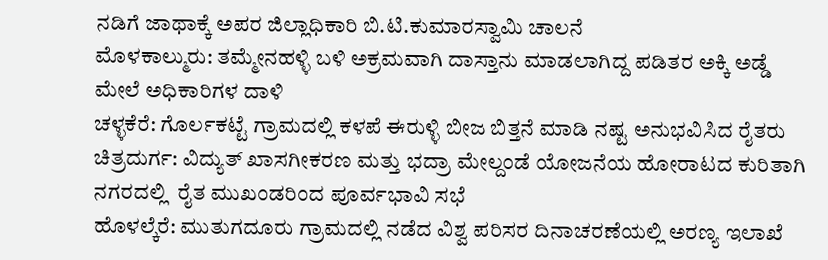ನಡಿಗೆ ಜಾಥಾಕ್ಕೆ ಅಪರ ಜಿಲ್ಲಾಧಿಕಾರಿ ಬಿ.ಟಿ.ಕುಮಾರಸ್ವಾಮಿ ಚಾಲನೆ
ಮೊಳಕಾಲ್ಮುರು: ತಮ್ಮೇನಹಳ್ಳಿ ಬಳಿ ಅಕ್ರಮವಾಗಿ ದಾಸ್ತಾನು ಮಾಡಲಾಗಿದ್ದ ಪಡಿತರ ಅಕ್ಕಿ ಅಡ್ಡೆ ಮೇಲೆ ಅಧಿಕಾರಿಗಳ ದಾಳಿ
ಚಳ್ಳಕೆರೆ: ಗೊರ್ಲಕಟ್ಟೆ ಗ್ರಾಮದಲ್ಲಿ ಕಳಪೆ ಈರುಳ್ಳಿ ಬೀಜ ಬಿತ್ತನೆ ಮಾಡಿ ನಷ್ಟ ಅನುಭವಿಸಿದ ರೈತರು
ಚಿತ್ರದುರ್ಗ: ವಿದ್ಯುತ್ ಖಾಸಗೀಕರಣ ಮತ್ತು ಭದ್ರಾ ಮೇಲ್ದಂಡೆ ಯೋಜನೆಯ ಹೋರಾಟದ ಕುರಿತಾಗಿ ನಗರದಲ್ಲಿ  ರೈತ ಮುಖಂಡರಿಂದ ಪೂರ್ವಭಾವಿ ಸಭೆ
ಹೊಳಲ್ಕೆರೆ: ಮುತುಗದೂರು ಗ್ರಾಮದಲ್ಲಿ ನಡೆದ ವಿಶ್ವ ಪರಿಸರ ದಿನಾಚರಣೆಯಲ್ಲಿ ಅರಣ್ಯ ಇಲಾಖೆ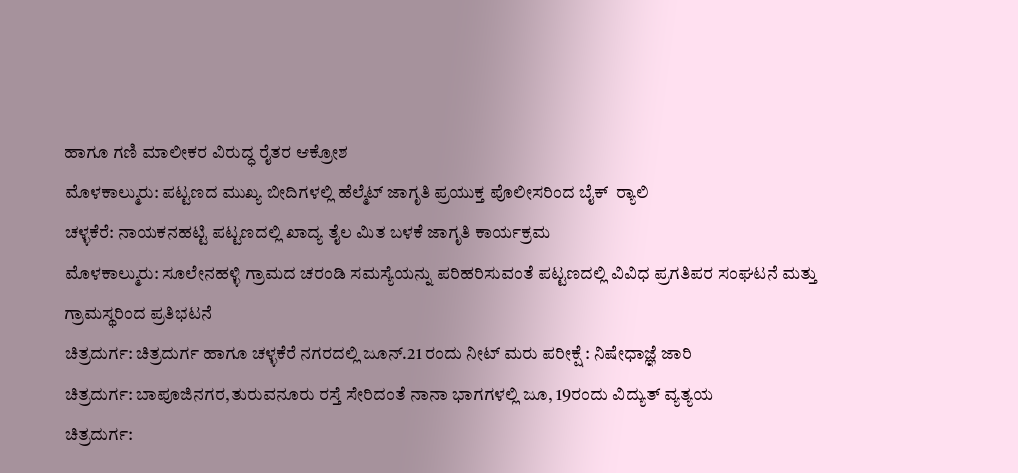ಹಾಗೂ ಗಣಿ ಮಾಲೀಕರ ವಿರುದ್ಧ ರೈತರ ಆಕ್ರೋಶ
ಮೊಳಕಾಲ್ಮುರು: ಪಟ್ಟಣದ ಮುಖ್ಯ ಬೀದಿಗಳಲ್ಲಿ ಹೆಲ್ಮೆಟ್ ಜಾಗೃತಿ ಪ್ರಯುಕ್ತ ಪೊಲೀಸರಿಂದ ಬೈಕ್  ರ‍್ಯಾಲಿ
ಚಳ್ಳಕೆರೆ: ನಾಯಕನಹಟ್ಟಿ ಪಟ್ಟಣದಲ್ಲಿ ಖಾದ್ಯ ತೈಲ ಮಿತ ಬಳಕೆ ಜಾಗೃತಿ ಕಾರ್ಯಕ್ರಮ
ಮೊಳಕಾಲ್ಮುರು: ಸೂಲೇನಹಳ್ಳಿ ಗ್ರಾಮದ ಚರಂಡಿ ಸಮಸ್ಯೆಯನ್ನು ಪರಿಹರಿಸುವಂತೆ ಪಟ್ಟಣದಲ್ಲಿ ವಿವಿಧ ಪ್ರಗತಿಪರ ಸಂಘಟನೆ ಮತ್ತು ಗ್ರಾಮಸ್ಥರಿಂದ ಪ್ರತಿಭಟನೆ
ಚಿತ್ರದುರ್ಗ: ಚಿತ್ರದುರ್ಗ ಹಾಗೂ ಚಳ್ಳಕೆರೆ ನಗರದಲ್ಲಿ ಜೂನ್.21 ರಂದು ನೀಟ್ ಮರು ಪರೀಕ್ಷೆ : ನಿಷೇಧಾಜ್ಞೆ ಜಾರಿ
ಚಿತ್ರದುರ್ಗ: ಬಾಪೂಜಿನಗರ,ತುರುವನೂರು ರಸ್ತೆ ಸೇರಿದಂತೆ ನಾನಾ ಭಾಗಗಳಲ್ಲಿ ಜೂ, 19ರಂದು ವಿದ್ಯುತ್ ವ್ಯತ್ಯಯ
ಚಿತ್ರದುರ್ಗ: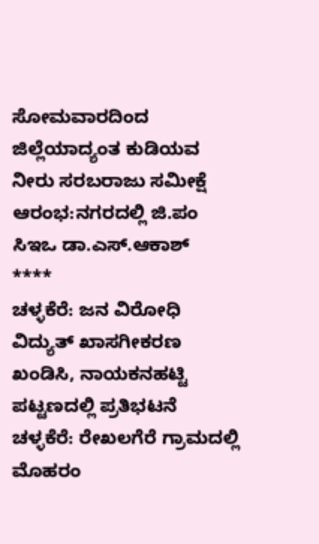ಸೋಮವಾರದಿಂದ ಜಿಲ್ಲೆಯಾದ್ಯಂತ ಕುಡಿಯವ ನೀರು ಸರಬರಾಜು ಸಮೀಕ್ಷೆ ಆರಂಭ:ನಗರದಲ್ಲಿ ಜಿ.ಪಂ ಸಿಇಒ ಡಾ.ಎಸ್.ಆಕಾಶ್
****
ಚಳ್ಳಕೆರೆ: ಜನ ವಿರೋಧಿ ವಿದ್ಯುತ್ ಖಾಸಗೀಕರಣ ಖಂಡಿಸಿ, ನಾಯಕನಹಟ್ಟಿ ಪಟ್ಟಣದಲ್ಲಿ ಪ್ರತಿಭಟನೆ
ಚಳ್ಳಕೆರೆ: ರೇಖಲಗೆರೆ ಗ್ರಾಮದಲ್ಲಿ ಮೊಹರಂ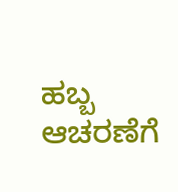ಹಬ್ಬ ಆಚರಣೆಗೆ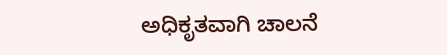ಅಧಿಕೃತವಾಗಿ ಚಾಲನೆ